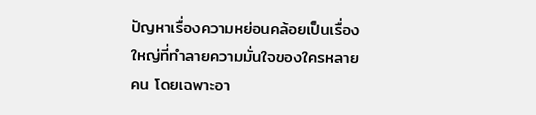ปัญหาเรื่องความหย่อนคล้อยเป็นเรื่องใหญ่ที่ทำลายความมั่นใจของใครหลายคน โดยเฉพาะอา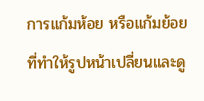การแก้มห้อย หรือแก้มย้อย ที่ทำให้รูปหน้าเปลี่ยนและดู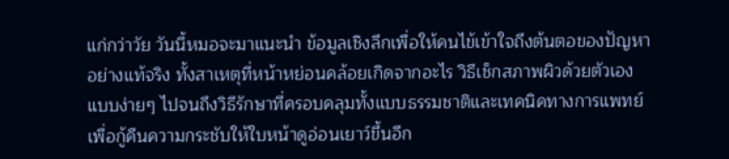แก่กว่าวัย วันนี้หมอจะมาแนะนำ ข้อมูลเชิงลึกเพื่อให้คนไข้เข้าใจถึงต้นตอของปัญหาอย่างแท้จริง ทั้งสาเหตุที่หน้าหย่อนคล้อยเกิดจากอะไร วิธีเช็กสภาพผิวด้วยตัวเองแบบง่ายๆ ไปจนถึงวิธีรักษาที่ครอบคลุมทั้งแบบธรรมชาติและเทคนิคทางการแพทย์ เพื่อกู้คืนความกระชับให้ใบหน้าดูอ่อนเยาว์ขึ้นอีก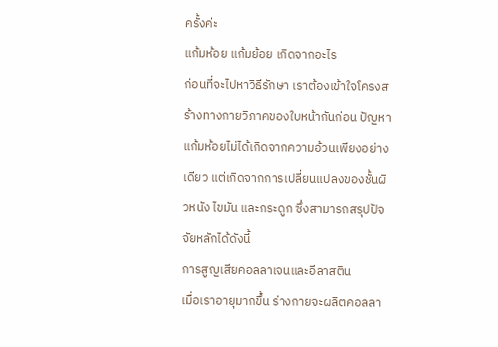ครั้งค่ะ
แก้มห้อย แก้มย้อย เกิดจากอะไร
ก่อนที่จะไปหาวิธีรักษา เราต้องเข้าใจโครงสร้างทางกายวิภาคของใบหน้ากันก่อน ปัญหาแก้มห้อยไม่ได้เกิดจากความอ้วนเพียงอย่างเดียว แต่เกิดจากการเปลี่ยนแปลงของชั้นผิวหนัง ไขมัน และกระดูก ซึ่งสามารถสรุปปัจจัยหลักได้ดังนี้
การสูญเสียคอลลาเจนและอีลาสติน
เมื่อเราอายุมากขึ้น ร่างกายจะผลิตคอลลา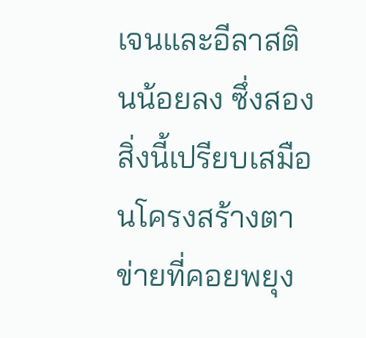เจนและอีลาสตินน้อยลง ซึ่งสองสิ่งนี้เปรียบเสมือนโครงสร้างตาข่ายที่คอยพยุง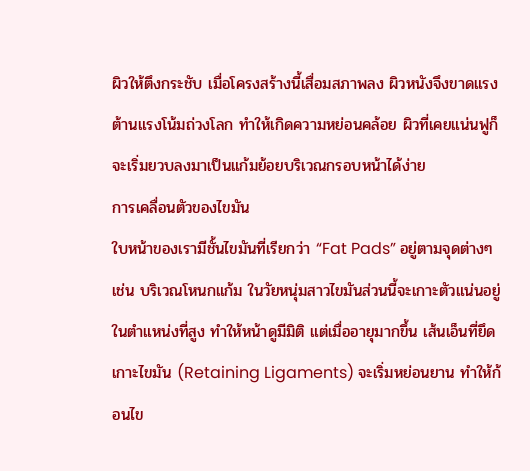ผิวให้ตึงกระชับ เมื่อโครงสร้างนี้เสื่อมสภาพลง ผิวหนังจึงขาดแรงต้านแรงโน้มถ่วงโลก ทำให้เกิดความหย่อนคล้อย ผิวที่เคยแน่นฟูก็จะเริ่มยวบลงมาเป็นแก้มย้อยบริเวณกรอบหน้าได้ง่าย
การเคลื่อนตัวของไขมัน
ใบหน้าของเรามีชั้นไขมันที่เรียกว่า “Fat Pads” อยู่ตามจุดต่างๆ เช่น บริเวณโหนกแก้ม ในวัยหนุ่มสาวไขมันส่วนนี้จะเกาะตัวแน่นอยู่ในตำแหน่งที่สูง ทำให้หน้าดูมีมิติ แต่เมื่ออายุมากขึ้น เส้นเอ็นที่ยึดเกาะไขมัน (Retaining Ligaments) จะเริ่มหย่อนยาน ทำให้ก้อนไข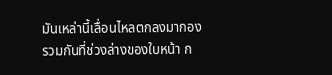มันเหล่านี้เลื่อนไหลตกลงมากองรวมกันที่ช่วงล่างของใบหน้า ก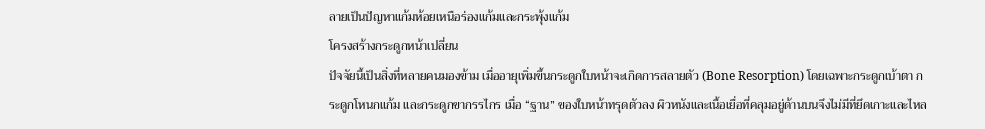ลายเป็นปัญหาแก้มห้อยเหนือร่องแก้มและกระพุ้งแก้ม
โครงสร้างกระดูกหน้าเปลี่ยน
ปัจจัยนี้เป็นสิ่งที่หลายคนมองข้าม เมื่ออายุเพิ่มขึ้นกระดูกใบหน้าจะเกิดการสลายตัว (Bone Resorption) โดยเฉพาะกระดูกเบ้าตา กระดูกโหนกแก้ม และกระดูกขากรรไกร เมื่อ “ฐาน” ของใบหน้าทรุดตัวลง ผิวหนังและเนื้อเยื่อที่คลุมอยู่ด้านบนจึงไม่มีที่ยึดเกาะและไหล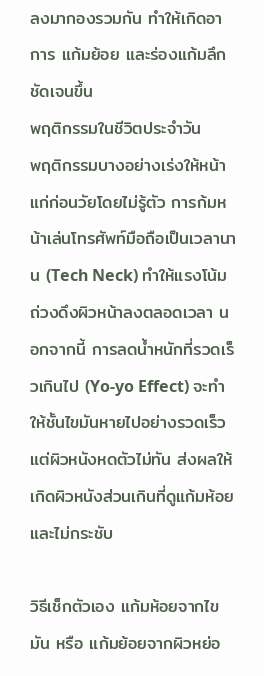ลงมากองรวมกัน ทำให้เกิดอาการ แก้มย้อย และร่องแก้มลึกชัดเจนขึ้น
พฤติกรรมในชีวิตประจำวัน
พฤติกรรมบางอย่างเร่งให้หน้าแก่ก่อนวัยโดยไม่รู้ตัว การก้มหน้าเล่นโทรศัพท์มือถือเป็นเวลานาน (Tech Neck) ทำให้แรงโน้มถ่วงดึงผิวหน้าลงตลอดเวลา นอกจากนี้ การลดน้ำหนักที่รวดเร็วเกินไป (Yo-yo Effect) จะทำให้ชั้นไขมันหายไปอย่างรวดเร็วแต่ผิวหนังหดตัวไม่ทัน ส่งผลให้เกิดผิวหนังส่วนเกินที่ดูแก้มห้อยและไม่กระชับ

วิธีเช็กตัวเอง แก้มห้อยจากไขมัน หรือ แก้มย้อยจากผิวหย่อ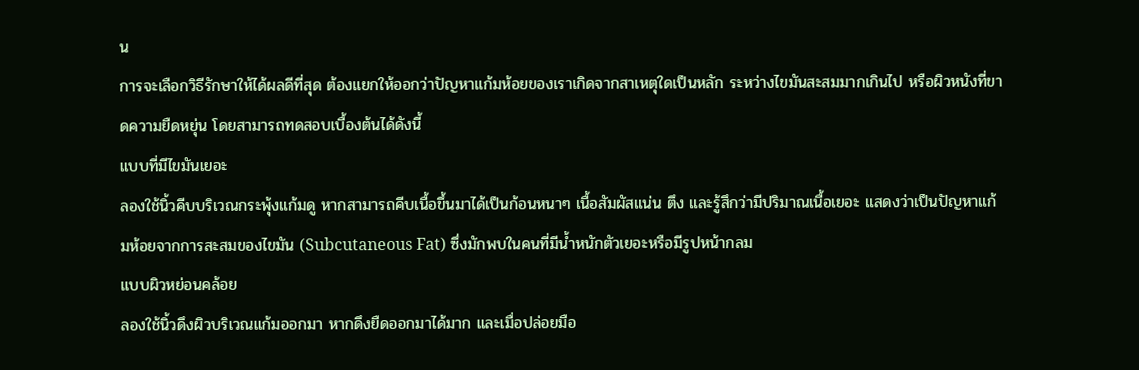น
การจะเลือกวิธีรักษาให้ได้ผลดีที่สุด ต้องแยกให้ออกว่าปัญหาแก้มห้อยของเราเกิดจากสาเหตุใดเป็นหลัก ระหว่างไขมันสะสมมากเกินไป หรือผิวหนังที่ขาดความยืดหยุ่น โดยสามารถทดสอบเบื้องต้นได้ดังนี้
แบบที่มีไขมันเยอะ
ลองใช้นิ้วคีบบริเวณกระพุ้งแก้มดู หากสามารถคีบเนื้อขึ้นมาได้เป็นก้อนหนาๆ เนื้อสัมผัสแน่น ตึง และรู้สึกว่ามีปริมาณเนื้อเยอะ แสดงว่าเป็นปัญหาแก้มห้อยจากการสะสมของไขมัน (Subcutaneous Fat) ซึ่งมักพบในคนที่มีน้ำหนักตัวเยอะหรือมีรูปหน้ากลม
แบบผิวหย่อนคล้อย
ลองใช้นิ้วดึงผิวบริเวณแก้มออกมา หากดึงยืดออกมาได้มาก และเมื่อปล่อยมือ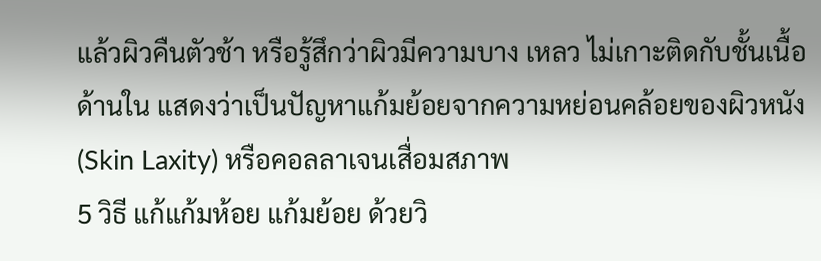แล้วผิวคืนตัวช้า หรือรู้สึกว่าผิวมีความบาง เหลว ไม่เกาะติดกับชั้นเนื้อด้านใน แสดงว่าเป็นปัญหาแก้มย้อยจากความหย่อนคล้อยของผิวหนัง (Skin Laxity) หรือคอลลาเจนเสื่อมสภาพ
5 วิธี แก้แก้มห้อย แก้มย้อย ด้วยวิ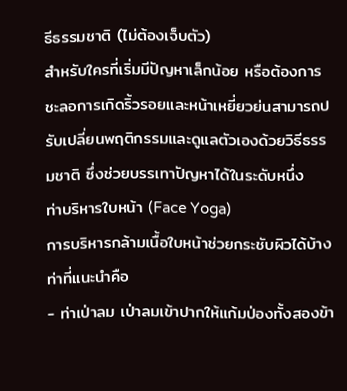ธีธรรมชาติ (ไม่ต้องเจ็บตัว)
สำหรับใครที่เริ่มมีปัญหาเล็กน้อย หรือต้องการชะลอการเกิดริ้วรอยและหน้าเหยี่ยวย่นสามารถปรับเปลี่ยนพฤติกรรมและดูแลตัวเองด้วยวิธีธรรมชาติ ซึ่งช่วยบรรเทาปัญหาได้ในระดับหนึ่ง
ท่าบริหารใบหน้า (Face Yoga)
การบริหารกล้ามเนื้อใบหน้าช่วยกระชับผิวได้บ้าง ท่าที่แนะนำคือ
- ท่าเป่าลม เป่าลมเข้าปากให้แก้มป่องทั้งสองข้า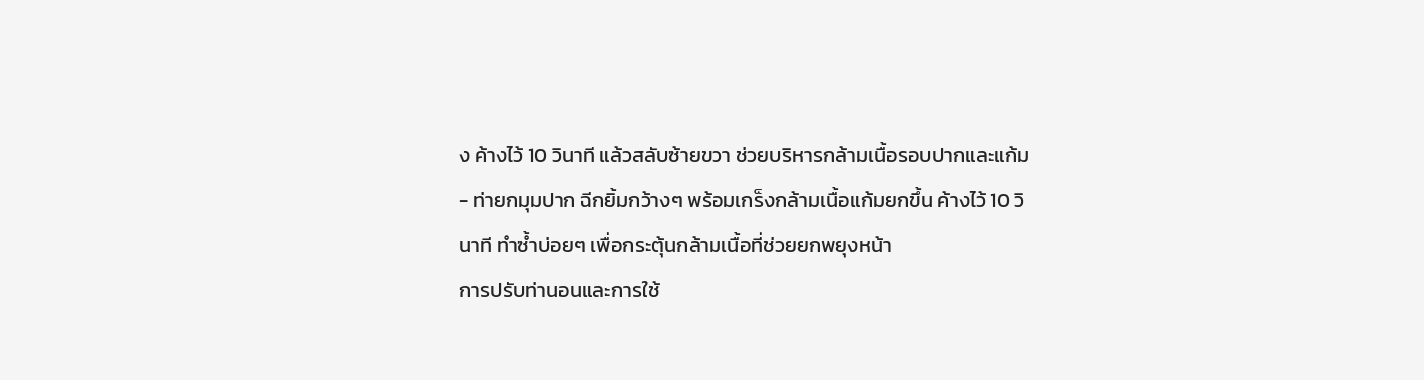ง ค้างไว้ 10 วินาที แล้วสลับซ้ายขวา ช่วยบริหารกล้ามเนื้อรอบปากและแก้ม
- ท่ายกมุมปาก ฉีกยิ้มกว้างๆ พร้อมเกร็งกล้ามเนื้อแก้มยกขึ้น ค้างไว้ 10 วินาที ทำซ้ำบ่อยๆ เพื่อกระตุ้นกล้ามเนื้อที่ช่วยยกพยุงหน้า
การปรับท่านอนและการใช้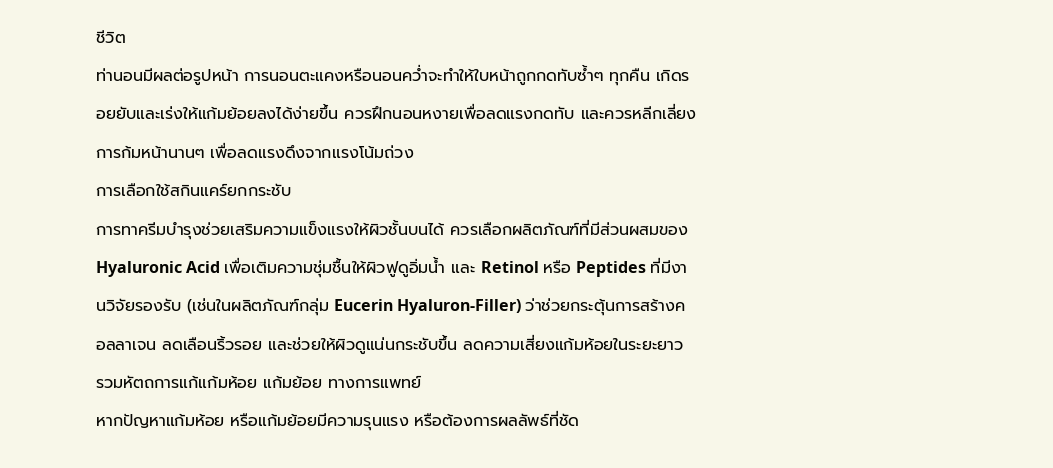ชีวิต
ท่านอนมีผลต่อรูปหน้า การนอนตะแคงหรือนอนคว่ำจะทำให้ใบหน้าถูกกดทับซ้ำๆ ทุกคืน เกิดรอยยับและเร่งให้แก้มย้อยลงได้ง่ายขึ้น ควรฝึกนอนหงายเพื่อลดแรงกดทับ และควรหลีกเลี่ยงการก้มหน้านานๆ เพื่อลดแรงดึงจากแรงโน้มถ่วง
การเลือกใช้สกินแคร์ยกกระชับ
การทาครีมบำรุงช่วยเสริมความแข็งแรงให้ผิวชั้นบนได้ ควรเลือกผลิตภัณฑ์ที่มีส่วนผสมของ Hyaluronic Acid เพื่อเติมความชุ่มชื้นให้ผิวฟูดูอิ่มน้ำ และ Retinol หรือ Peptides ที่มีงานวิจัยรองรับ (เช่นในผลิตภัณฑ์กลุ่ม Eucerin Hyaluron-Filler) ว่าช่วยกระตุ้นการสร้างคอลลาเจน ลดเลือนริ้วรอย และช่วยให้ผิวดูแน่นกระชับขึ้น ลดความเสี่ยงแก้มห้อยในระยะยาว
รวมหัตถการแก้แก้มห้อย แก้มย้อย ทางการแพทย์
หากปัญหาแก้มห้อย หรือแก้มย้อยมีความรุนแรง หรือต้องการผลลัพธ์ที่ชัด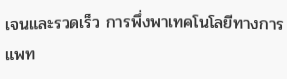เจนและรวดเร็ว การพึ่งพาเทคโนโลยีทางการแพท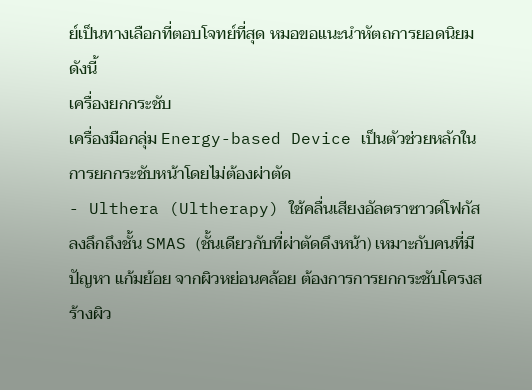ย์เป็นทางเลือกที่ตอบโจทย์ที่สุด หมอขอแนะนำหัตถการยอดนิยมดังนี้
เครื่องยกกระชับ
เครื่องมือกลุ่ม Energy-based Device เป็นตัวช่วยหลักในการยกกระชับหน้าโดยไม่ต้องผ่าตัด
- Ulthera (Ultherapy) ใช้คลื่นเสียงอัลตราซาวด์โฟกัสลงลึกถึงชั้น SMAS (ชั้นเดียวกับที่ผ่าตัดดึงหน้า) เหมาะกับคนที่มีปัญหา แก้มย้อย จากผิวหย่อนคล้อย ต้องการการยกกระชับโครงสร้างผิว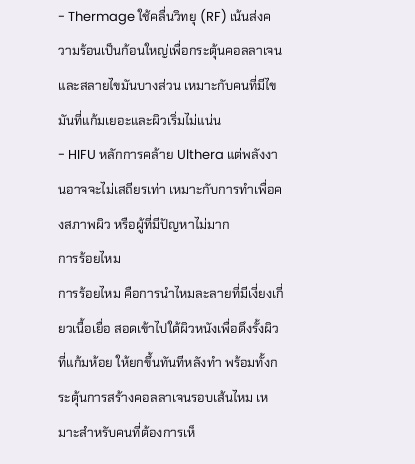- Thermage ใช้คลื่นวิทยุ (RF) เน้นส่งความร้อนเป็นก้อนใหญ่เพื่อกระตุ้นคอลลาเจนและสลายไขมันบางส่วน เหมาะกับคนที่มีไขมันที่แก้มเยอะและผิวเริ่มไม่แน่น
- HIFU หลักการคล้าย Ulthera แต่พลังงานอาจจะไม่เสถียรเท่า เหมาะกับการทำเพื่อคงสภาพผิว หรือผู้ที่มีปัญหาไม่มาก
การร้อยไหม
การร้อยไหม คือการนำไหมละลายที่มีเงี่ยงเกี่ยวเนื้อเยื่อ สอดเข้าไปใต้ผิวหนังเพื่อดึงรั้งผิวที่แก้มห้อย ให้ยกขึ้นทันทีหลังทำ พร้อมทั้งกระตุ้นการสร้างคอลลาเจนรอบเส้นไหม เหมาะสำหรับคนที่ต้องการเห็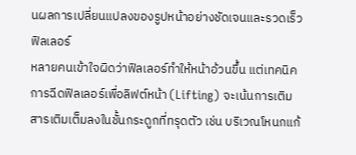นผลการเปลี่ยนแปลงของรูปหน้าอย่างชัดเจนและรวดเร็ว
ฟิลเลอร์
หลายคนเข้าใจผิดว่าฟิลเลอร์ทำให้หน้าอ้วนขึ้น แต่เทคนิคการฉีดฟิลเลอร์เพื่อลิฟต์หน้า (Lifting) จะเน้นการเติมสารเติมเต็มลงในชั้นกระดูกที่ทรุดตัว เช่น บริเวณโหนกแก้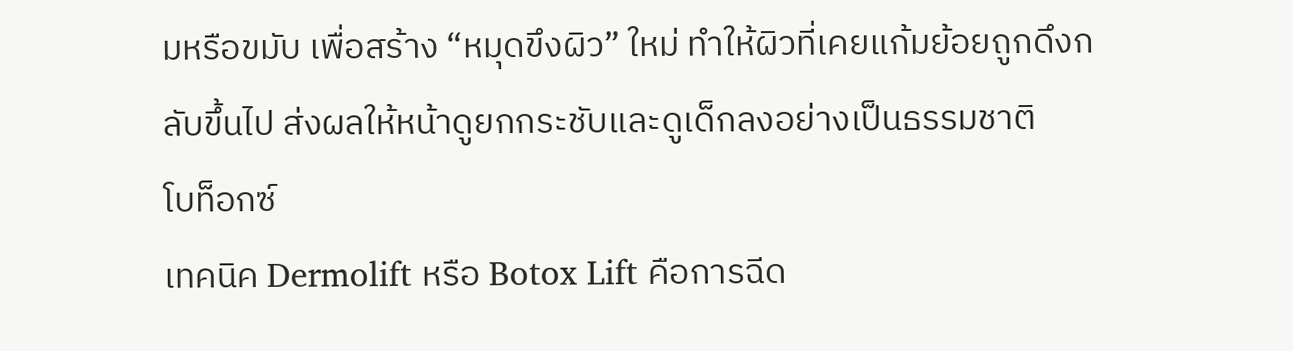มหรือขมับ เพื่อสร้าง “หมุดขึงผิว” ใหม่ ทำให้ผิวที่เคยแก้มย้อยถูกดึงกลับขึ้นไป ส่งผลให้หน้าดูยกกระชับและดูเด็กลงอย่างเป็นธรรมชาติ
โบท็อกซ์
เทคนิค Dermolift หรือ Botox Lift คือการฉีด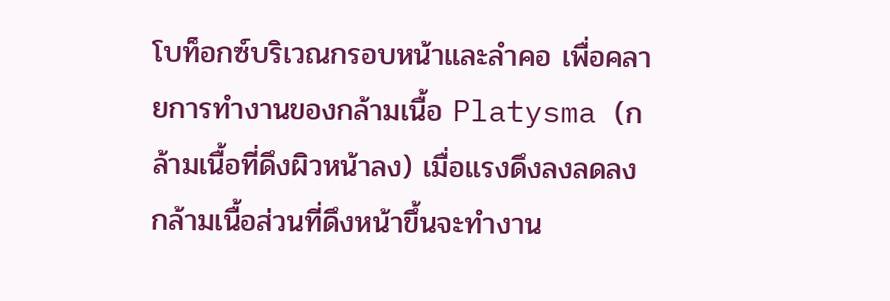โบท็อกซ์บริเวณกรอบหน้าและลำคอ เพื่อคลายการทำงานของกล้ามเนื้อ Platysma (กล้ามเนื้อที่ดึงผิวหน้าลง) เมื่อแรงดึงลงลดลง กล้ามเนื้อส่วนที่ดึงหน้าขึ้นจะทำงาน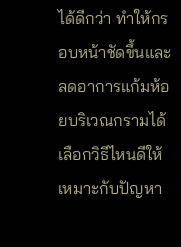ได้ดีกว่า ทำให้กรอบหน้าชัดขึ้นและลดอาการแก้มห้อยบริเวณกรามได้
เลือกวิธีไหนดีให้เหมาะกับปัญหา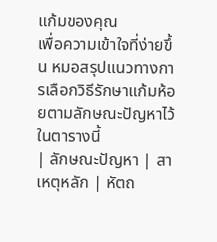แก้มของคุณ
เพื่อความเข้าใจที่ง่ายขึ้น หมอสรุปแนวทางการเลือกวิธีรักษาแก้มห้อยตามลักษณะปัญหาไว้ในตารางนี้
| ลักษณะปัญหา | สาเหตุหลัก | หัตถ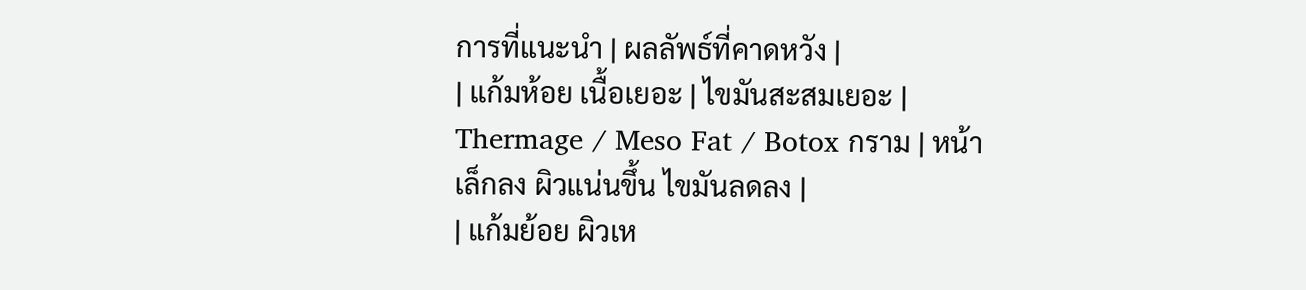การที่แนะนำ | ผลลัพธ์ที่คาดหวัง |
| แก้มห้อย เนื้อเยอะ | ไขมันสะสมเยอะ | Thermage / Meso Fat / Botox กราม | หน้าเล็กลง ผิวแน่นขึ้น ไขมันลดลง |
| แก้มย้อย ผิวเห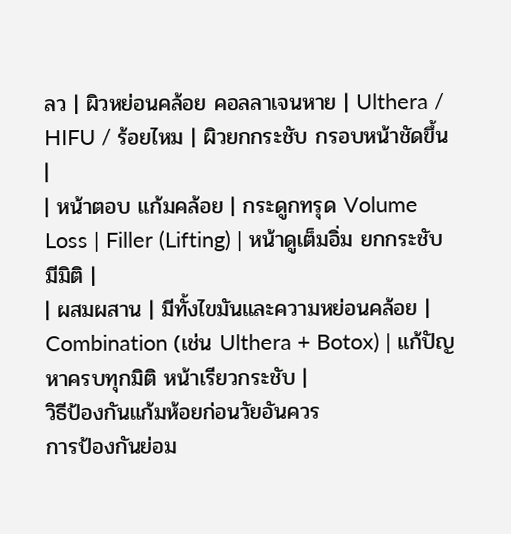ลว | ผิวหย่อนคล้อย คอลลาเจนหาย | Ulthera / HIFU / ร้อยไหม | ผิวยกกระชับ กรอบหน้าชัดขึ้น |
| หน้าตอบ แก้มคล้อย | กระดูกทรุด Volume Loss | Filler (Lifting) | หน้าดูเต็มอิ่ม ยกกระชับ มีมิติ |
| ผสมผสาน | มีทั้งไขมันและความหย่อนคล้อย | Combination (เช่น Ulthera + Botox) | แก้ปัญหาครบทุกมิติ หน้าเรียวกระชับ |
วิธีป้องกันแก้มห้อยก่อนวัยอันควร
การป้องกันย่อม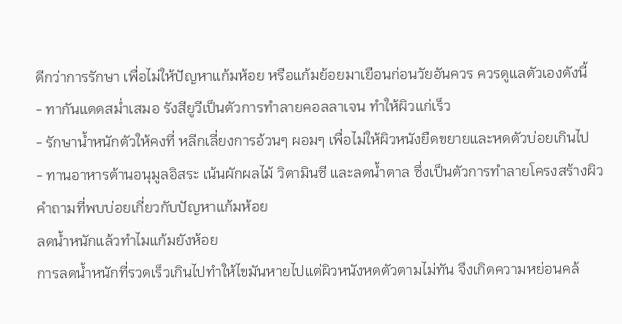ดีกว่าการรักษา เพื่อไม่ให้ปัญหาแก้มห้อย หรือแก้มย้อยมาเยือนก่อนวัยอันควร ควรดูแลตัวเองดังนี้
- ทากันแดดสม่ำเสมอ รังสียูวีเป็นตัวการทำลายคอลลาเจน ทำให้ผิวแก่เร็ว
- รักษาน้ำหนักตัวให้คงที่ หลีกเลี่ยงการอ้วนๆ ผอมๆ เพื่อไม่ให้ผิวหนังยืดขยายและหดตัวบ่อยเกินไป
- ทานอาหารต้านอนุมูลอิสระ เน้นผักผลไม้ วิตามินซี และลดน้ำตาล ซึ่งเป็นตัวการทำลายโครงสร้างผิว
คำถามที่พบบ่อยเกี่ยวกับปัญหาแก้มห้อย
ลดน้ำหนักแล้วทำไมแก้มยังห้อย
การลดน้ำหนักที่รวดเร็วเกินไปทำให้ไขมันหายไปแต่ผิวหนังหดตัวตามไม่ทัน จึงเกิดความหย่อนคล้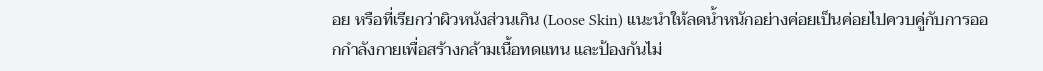อย หรือที่เรียกว่าผิวหนังส่วนเกิน (Loose Skin) แนะนำให้ลดน้ำหนักอย่างค่อยเป็นค่อยไปควบคู่กับการออกกำลังกายเพื่อสร้างกล้ามเนื้อทดแทน และป้องกันไม่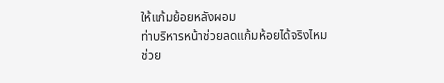ให้แก้มย้อยหลังผอม
ท่าบริหารหน้าช่วยลดแก้มห้อยได้จริงไหม
ช่วย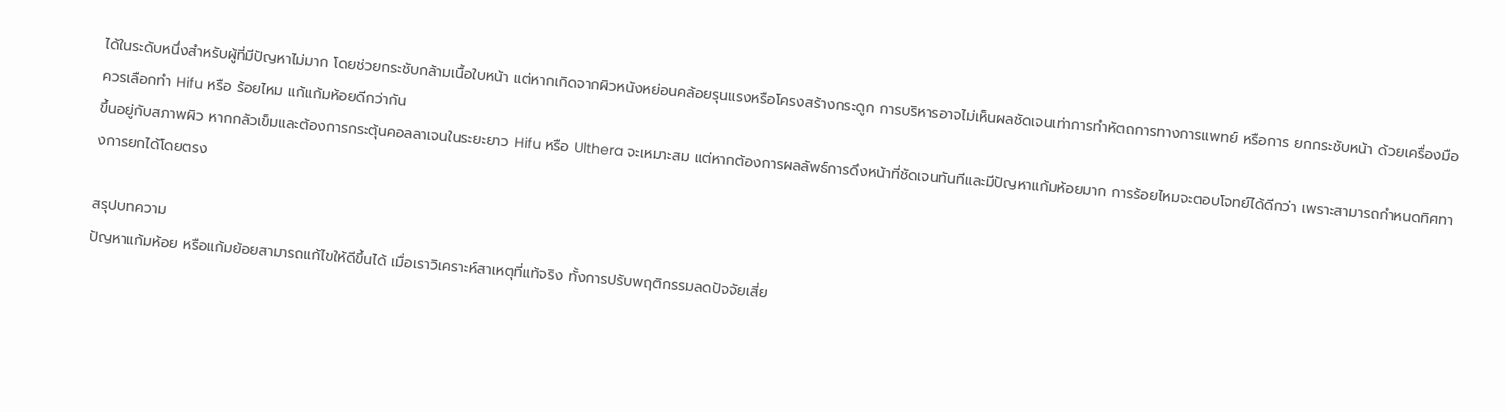ได้ในระดับหนึ่งสำหรับผู้ที่มีปัญหาไม่มาก โดยช่วยกระชับกล้ามเนื้อใบหน้า แต่หากเกิดจากผิวหนังหย่อนคล้อยรุนแรงหรือโครงสร้างกระดูก การบริหารอาจไม่เห็นผลชัดเจนเท่าการทำหัตถการทางการแพทย์ หรือการ ยกกระชับหน้า ด้วยเครื่องมือ
ควรเลือกทำ Hifu หรือ ร้อยไหม แก้แก้มห้อยดีกว่ากัน
ขึ้นอยู่กับสภาพผิว หากกลัวเข็มและต้องการกระตุ้นคอลลาเจนในระยะยาว Hifu หรือ Ulthera จะเหมาะสม แต่หากต้องการผลลัพธ์การดึงหน้าที่ชัดเจนทันทีและมีปัญหาแก้มห้อยมาก การร้อยไหมจะตอบโจทย์ได้ดีกว่า เพราะสามารถกำหนดทิศทางการยกได้โดยตรง

สรุปบทความ
ปัญหาแก้มห้อย หรือแก้มย้อยสามารถแก้ไขให้ดีขึ้นได้ เมื่อเราวิเคราะห์สาเหตุที่แท้จริง ทั้งการปรับพฤติกรรมลดปัจจัยเสี่ย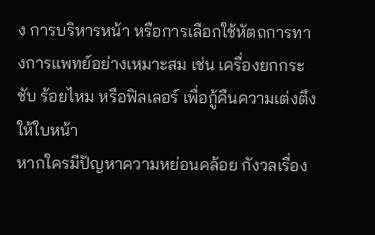ง การบริหารหน้า หรือการเลือกใช้หัตถการทางการแพทย์อย่างเหมาะสม เช่น เครื่องยกกระชับ ร้อยไหม หรือฟิลเลอร์ เพื่อกู้คืนความเต่งตึงให้ใบหน้า
หากใครมีปัญหาความหย่อนคล้อย กังวลเรื่อง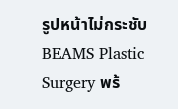รูปหน้าไม่กระชับ BEAMS Plastic Surgery พร้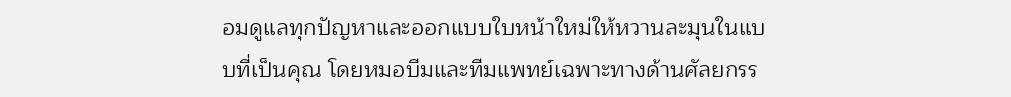อมดูแลทุกปัญหาและออกแบบใบหน้าใหม่ให้หวานละมุนในแบบที่เป็นคุณ โดยหมอบีมและทีมแพทย์เฉพาะทางด้านศัลยกรร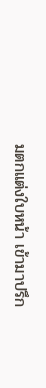มตกแต่งใบหน้า เข้ามาปรึก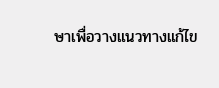ษาเพื่อวางแนวทางแก้ไข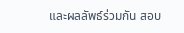และผลลัพธ์ร่วมกัน สอบ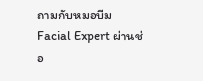ถามกับหมอบีม Facial Expert ผ่านช่อ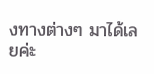งทางต่างๆ มาได้เลยค่ะ